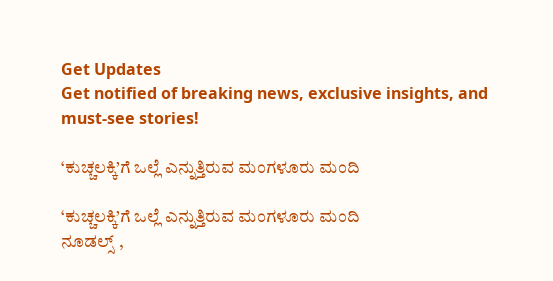Get Updates
Get notified of breaking news, exclusive insights, and must-see stories!

‘ಕುಚ್ಚಲಕ್ಕಿ’ಗೆ ಒಲ್ಲೆ ಎನ್ನುತ್ತಿರುವ ಮಂಗಳೂರು ಮಂದಿ

‘ಕುಚ್ಚಲಕ್ಕಿ’ಗೆ ಒಲ್ಲೆ ಎನ್ನುತ್ತಿರುವ ಮಂಗಳೂರು ಮಂದಿ
ನೂಡಲ್ಸ್‌ ,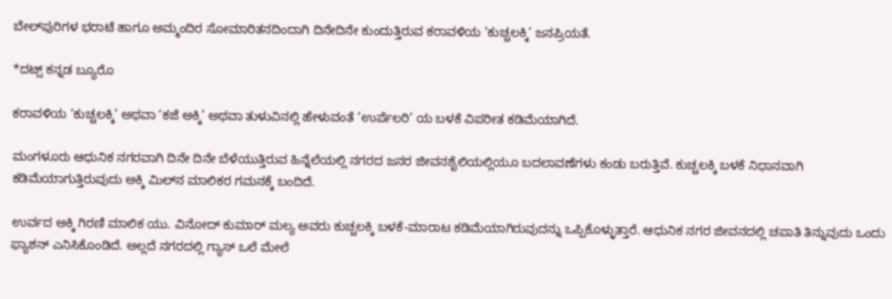ಬೇಲ್‌ಪುರಿಗಳ ಭರಾಟೆ ಹಾಗೂ ಅಮ್ಮಂದಿರ ಸೋಮಾರಿತನದಿಂದಾಗಿ ದಿನೇದಿನೇ ಕುಂದುತ್ತಿರುವ ಕರಾವಳಿಯ ‘ಕುಚ್ಚಲಕ್ಕಿ’ ಜನಪ್ರಿಯತೆ.

*ದಟ್ಸ್‌ ಕನ್ನಡ ಬ್ಯೂರೊ

ಕರಾವಳಿಯ ‘ಕುಚ್ಚಲಕ್ಕಿ’ ಅಥವಾ ‘ಕಜೆ ಅಕ್ಕಿ’ ಅಥವಾ ತುಳುವಿನಲ್ಲಿ ಹೇಳುವಂತೆ ‘ಉರ್ಪೆಲರಿ’ ಯ ಬಳಕೆ ವಿಪರೀತ ಕಡಿಮೆಯಾಗಿದೆ.

ಮಂಗಳೂರು ಆಧುನಿಕ ನಗರವಾಗಿ ದಿನೇ ದಿನೇ ಬೆಳೆಯುತ್ತಿರುವ ಹಿನ್ನೆಲೆಯಲ್ಲಿ ನಗರದ ಜನರ ಜೀವನಶೈಲಿಯಲ್ಲಿಯೂ ಬದಲಾವಣೆಗಳು ಕಂಡು ಬರುತ್ತಿವೆ. ಕುಚ್ಚಲಕ್ಕಿ ಬಳಕೆ ನಿಧಾನವಾಗಿ ಕಡಿಮೆಯಾಗುತ್ತಿರುವುದು ಅಕ್ಕಿ ಮಿಲ್‌ನ ಮಾಲಿಕರ ಗಮನಕ್ಕೆ ಬಂದಿದೆ.

ಉರ್ವದ ಅಕ್ಕಿ ಗಿರಣಿ ಮಾಲಿಕ ಯು. ವಿನೋದ್‌ ಕುಮಾರ್‌ ಮಲ್ಯ ಅವರು ಕುಚ್ಚಲಕ್ಕಿ ಬಳಕೆ-ಮಾರಾಟ ಕಡಿಮೆಯಾಗಿರುವುದನ್ನು ಒಪ್ಪಿಕೊಳ್ಳುತ್ತಾರೆ. ಆಧುನಿಕ ನಗರ ಜೀವನದಲ್ಲಿ ಚಪಾತಿ ತಿನ್ನುವುದು ಒಂದು ಫ್ಯಾಶನ್‌ ಎನಿಸಿಕೊಂಡಿದೆ. ಅಲ್ಲದೆ ನಗರದಲ್ಲಿ ಗ್ಯಾಸ್‌ ಒಲೆ ಮೇಲೆ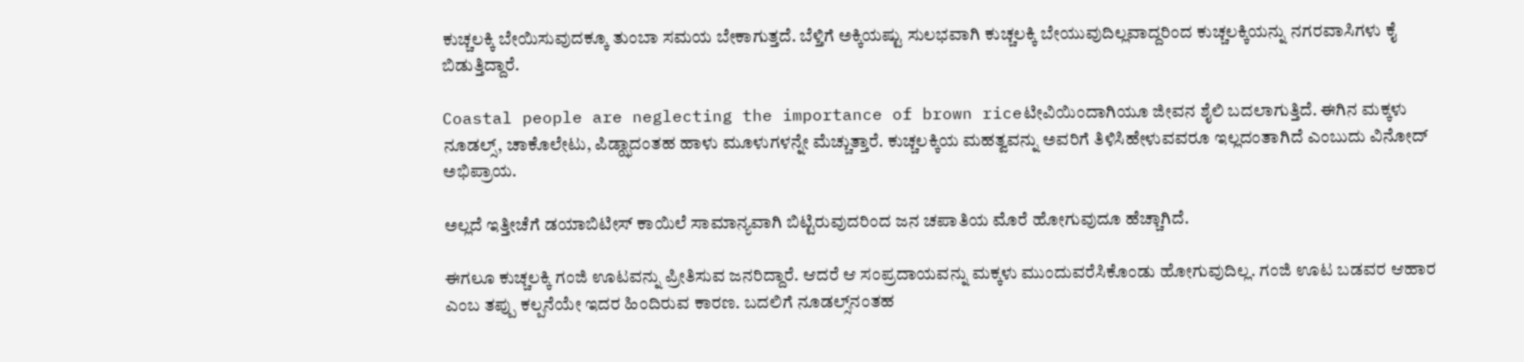ಕುಚ್ಚಲಕ್ಕಿ ಬೇಯಿಸುವುದಕ್ಕೂ ತುಂಬಾ ಸಮಯ ಬೇಕಾಗುತ್ತದೆ. ಬೆಳ್ತಿಗೆ ಅಕ್ಕಿಯಷ್ಟು ಸುಲಭವಾಗಿ ಕುಚ್ಚಲಕ್ಕಿ ಬೇಯುವುದಿಲ್ಲವಾದ್ದರಿಂದ ಕುಚ್ಚಲಕ್ಕಿಯನ್ನು ನಗರವಾಸಿಗಳು ಕೈ ಬಿಡುತ್ತಿದ್ದಾರೆ.

Coastal people are neglecting the importance of brown riceಟೀವಿಯಿಂದಾಗಿಯೂ ಜೀವನ ಶೈಲಿ ಬದಲಾಗುತ್ತಿದೆ. ಈಗಿನ ಮಕ್ಕಳು ನೂಡಲ್ಸ್‌, ಚಾಕೊಲೇಟು, ಪಿಡ್ಝಾದಂತಹ ಹಾಳು ಮೂಳುಗಳನ್ನೇ ಮೆಚ್ಚುತ್ತಾರೆ. ಕುಚ್ಚಲಕ್ಕಿಯ ಮಹತ್ವವನ್ನು ಅವರಿಗೆ ತಿಳಿಸಿಹೇಳುವವರೂ ಇಲ್ಲದಂತಾಗಿದೆ ಎಂಬುದು ವಿನೋದ್‌ ಅಭಿಪ್ರಾಯ.

ಅಲ್ಲದೆ ಇತ್ತೀಚೆಗೆ ಡಯಾಬಿಟೀಸ್‌ ಕಾಯಿಲೆ ಸಾಮಾನ್ಯವಾಗಿ ಬಿಟ್ಟಿರುವುದರಿಂದ ಜನ ಚಪಾತಿಯ ಮೊರೆ ಹೋಗುವುದೂ ಹೆಚ್ಚಾಗಿದೆ.

ಈಗಲೂ ಕುಚ್ಚಲಕ್ಕಿ ಗಂಜಿ ಊಟವನ್ನು ಪ್ರೀತಿಸುವ ಜನರಿದ್ದಾರೆ. ಆದರೆ ಆ ಸಂಪ್ರದಾಯವನ್ನು ಮಕ್ಕಳು ಮುಂದುವರೆಸಿಕೊಂಡು ಹೋಗುವುದಿಲ್ಲ. ಗಂಜಿ ಊಟ ಬಡವರ ಆಹಾರ ಎಂಬ ತಪ್ಪು ಕಲ್ಪನೆಯೇ ಇದರ ಹಿಂದಿರುವ ಕಾರಣ. ಬದಲಿಗೆ ನೂಡಲ್ಸ್‌ನಂತಹ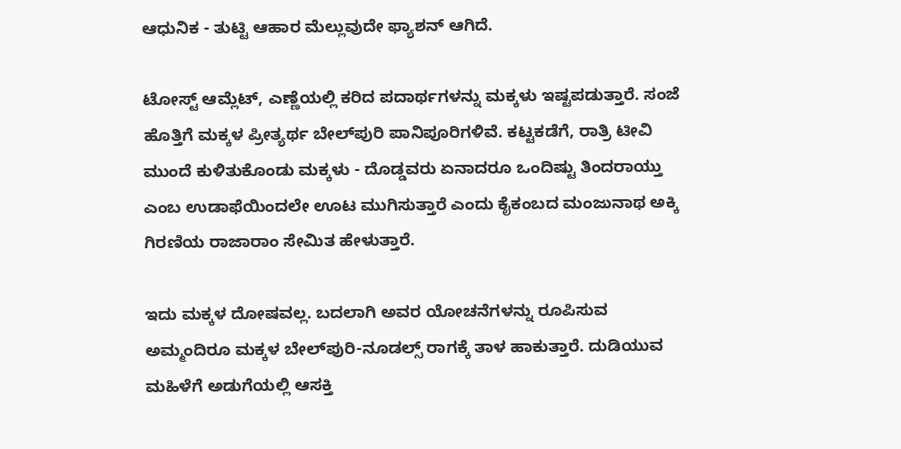ಆಧುನಿಕ - ತುಟ್ಟಿ ಆಹಾರ ಮೆಲ್ಲುವುದೇ ಫ್ಯಾಶನ್‌ ಆಗಿದೆ.

ಟೋಸ್ಟ್‌ ಆಮ್ಲೆಟ್‌, ಎಣ್ಣೆಯಲ್ಲಿ ಕರಿದ ಪದಾರ್ಥಗಳನ್ನು ಮಕ್ಕಳು ಇಷ್ಟಪಡುತ್ತಾರೆ. ಸಂಜೆ ಹೊತ್ತಿಗೆ ಮಕ್ಕಳ ಪ್ರೀತ್ಯರ್ಥ ಬೇಲ್‌ಪುರಿ ಪಾನಿಪೂರಿಗಳಿವೆ. ಕಟ್ಟಕಡೆಗೆ, ರಾತ್ರಿ ಟೀವಿ ಮುಂದೆ ಕುಳಿತುಕೊಂಡು ಮಕ್ಕಳು - ದೊಡ್ಡವರು ಏನಾದರೂ ಒಂದಿಷ್ಟು ತಿಂದರಾಯ್ತು ಎಂಬ ಉಡಾಫೆಯಿಂದಲೇ ಊಟ ಮುಗಿಸುತ್ತಾರೆ ಎಂದು ಕೈಕಂಬದ ಮಂಜುನಾಥ ಅಕ್ಕಿ ಗಿರಣಿಯ ರಾಜಾರಾಂ ಸೇಮಿತ ಹೇಳುತ್ತಾರೆ.

ಇದು ಮಕ್ಕಳ ದೋಷವಲ್ಲ. ಬದಲಾಗಿ ಅವರ ಯೋಚನೆಗಳನ್ನು ರೂಪಿಸುವ ಅಮ್ಮಂದಿರೂ ಮಕ್ಕಳ ಬೇಲ್‌ಪುರಿ-ನೂಡಲ್ಸ್‌ ರಾಗಕ್ಕೆ ತಾಳ ಹಾಕುತ್ತಾರೆ. ದುಡಿಯುವ ಮಹಿಳೆಗೆ ಅಡುಗೆಯಲ್ಲಿ ಆಸಕ್ತಿ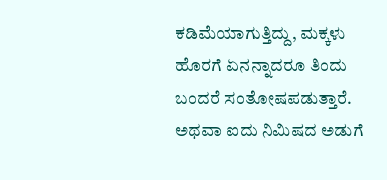ಕಡಿಮೆಯಾಗುತ್ತಿದ್ದು, ಮಕ್ಕಳು ಹೊರಗೆ ಏನನ್ನಾದರೂ ತಿಂದು ಬಂದರೆ ಸಂತೋಷಪಡುತ್ತಾರೆ. ಅಥವಾ ಐದು ನಿಮಿಷದ ಅಡುಗೆ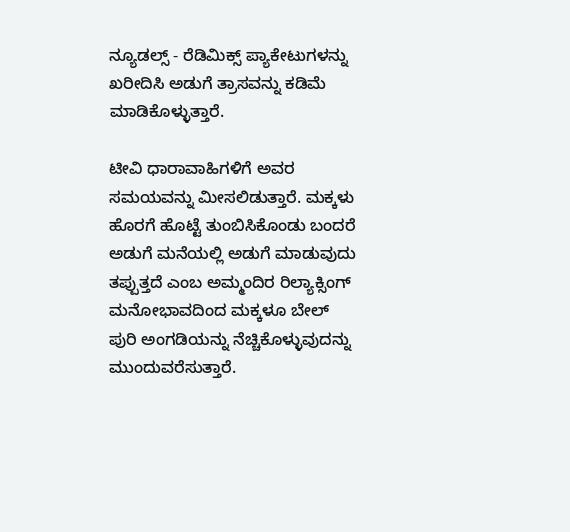ನ್ಯೂಡಲ್ಸ್‌ - ರೆಡಿಮಿಕ್ಸ್‌ ಪ್ಯಾಕೇಟುಗಳನ್ನು ಖರೀದಿಸಿ ಅಡುಗೆ ತ್ರಾಸವನ್ನು ಕಡಿಮೆ ಮಾಡಿಕೊಳ್ಳುತ್ತಾರೆ.

ಟೀವಿ ಧಾರಾವಾಹಿಗಳಿಗೆ ಅವರ ಸಮಯವನ್ನು ಮೀಸಲಿಡುತ್ತಾರೆ. ಮಕ್ಕಳು ಹೊರಗೆ ಹೊಟ್ಟೆ ತುಂಬಿಸಿಕೊಂಡು ಬಂದರೆ ಅಡುಗೆ ಮನೆಯಲ್ಲಿ ಅಡುಗೆ ಮಾಡುವುದು ತಪ್ಪುತ್ತದೆ ಎಂಬ ಅಮ್ಮಂದಿರ ರಿಲ್ಯಾಕ್ಸಿಂಗ್‌ ಮನೋಭಾವದಿಂದ ಮಕ್ಕಳೂ ಬೇಲ್‌ ಪುರಿ ಅಂಗಡಿಯನ್ನು ನೆಚ್ಚಿಕೊಳ್ಳುವುದನ್ನು ಮುಂದುವರೆಸುತ್ತಾರೆ.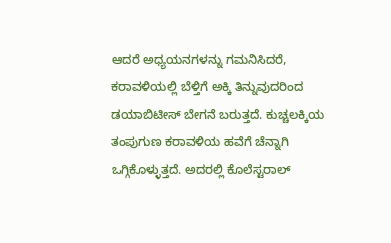ಆದರೆ ಅಧ್ಯಯನಗಳನ್ನು ಗಮನಿಸಿದರೆ, ಕರಾವಳಿಯಲ್ಲಿ ಬೆಳ್ತಿಗೆ ಅಕ್ಕಿ ತಿನ್ನುವುದರಿಂದ ಡಯಾಬಿಟೀಸ್‌ ಬೇಗನೆ ಬರುತ್ತದೆ. ಕುಚ್ಚಲಕ್ಕಿಯ ತಂಪುಗುಣ ಕರಾವಳಿಯ ಹವೆಗೆ ಚೆನ್ನಾಗಿ ಒಗ್ಗಿಕೊಳ್ಳುತ್ತದೆ. ಅದರಲ್ಲಿ ಕೊಲೆಸ್ಟರಾಲ್‌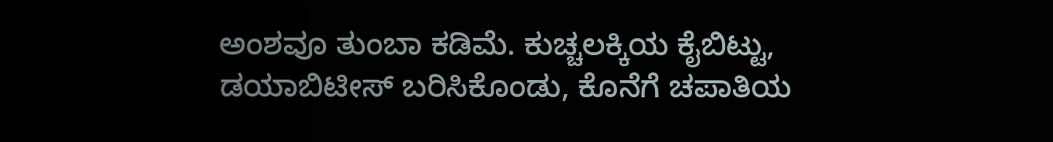ಅಂಶವೂ ತುಂಬಾ ಕಡಿಮೆ. ಕುಚ್ಚಲಕ್ಕಿಯ ಕೈಬಿಟ್ಟು, ಡಯಾಬಿಟೀಸ್‌ ಬರಿಸಿಕೊಂಡು, ಕೊನೆಗೆ ಚಪಾತಿಯ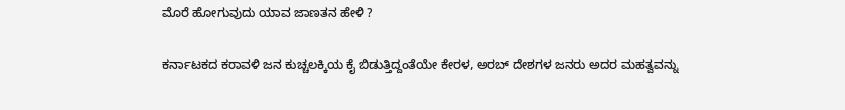ಮೊರೆ ಹೋಗುವುದು ಯಾವ ಜಾಣತನ ಹೇಳಿ ?

ಕರ್ನಾಟಕದ ಕರಾವಳಿ ಜನ ಕುಚ್ಚಲಕ್ಕಿಯ ಕೈ ಬಿಡುತ್ತಿದ್ದಂತೆಯೇ ಕೇರಳ, ಅರಬ್‌ ದೇಶಗಳ ಜನರು ಅದರ ಮಹತ್ವವನ್ನು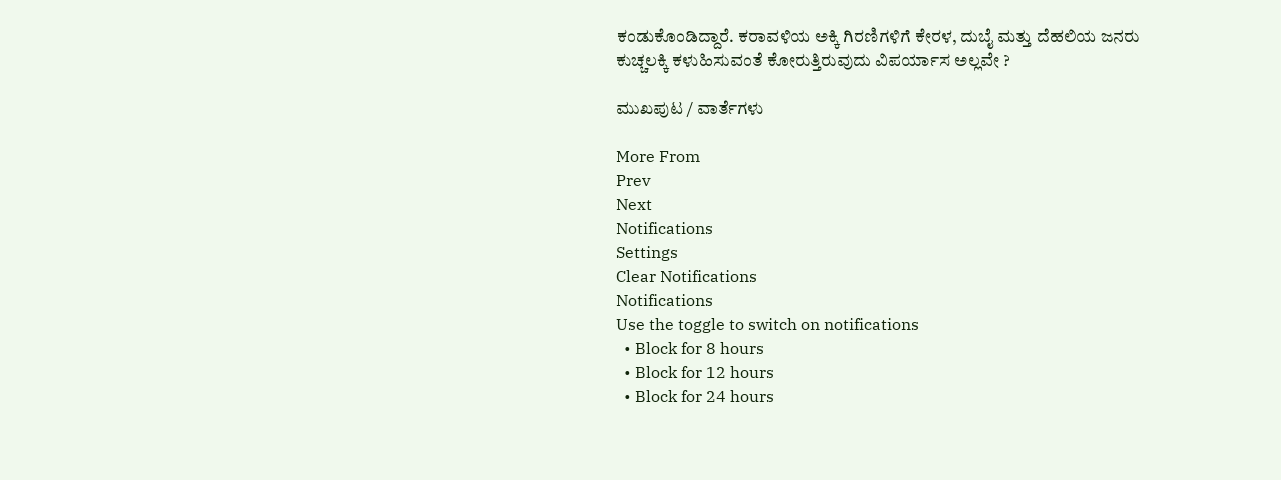ಕಂಡುಕೊಂಡಿದ್ದಾರೆ. ಕರಾವಳಿಯ ಅಕ್ಕಿ ಗಿರಣಿಗಳಿಗೆ ಕೇರಳ, ದುಬೈ ಮತ್ತು ದೆಹಲಿಯ ಜನರು ಕುಚ್ಚಲಕ್ಕಿ ಕಳುಹಿಸುವಂತೆ ಕೋರುತ್ತಿರುವುದು ವಿಪರ್ಯಾಸ ಅಲ್ಲವೇ ?

ಮುಖಪುಟ / ವಾರ್ತೆಗಳು

More From
Prev
Next
Notifications
Settings
Clear Notifications
Notifications
Use the toggle to switch on notifications
  • Block for 8 hours
  • Block for 12 hours
  • Block for 24 hours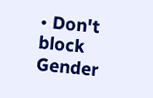• Don't block
Gender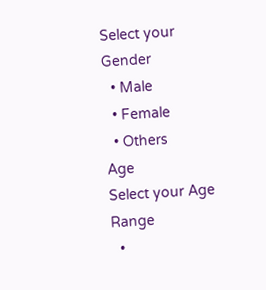Select your Gender
  • Male
  • Female
  • Others
Age
Select your Age Range
  •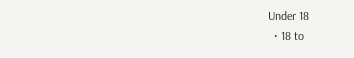Under 18
  • 18 to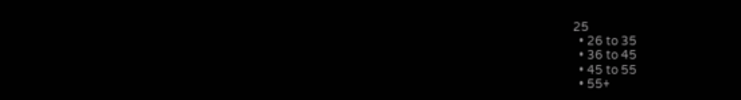25
  • 26 to 35
  • 36 to 45
  • 45 to 55
  • 55+